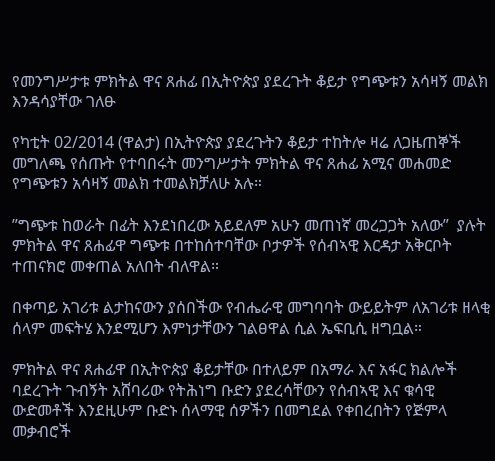የመንግሥታቱ ምክትል ዋና ጸሐፊ በኢትዮጵያ ያደረጉት ቆይታ የግጭቱን አሳዛኝ መልክ እንዳሳያቸው ገለፁ

የካቲት 02/2014 (ዋልታ) በኢትዮጵያ ያደረጉትን ቆይታ ተከትሎ ዛሬ ለጋዜጠኞች መግለጫ የሰጡት የተባበሩት መንግሥታት ምክትል ዋና ጸሐፊ አሚና መሐመድ የግጭቱን አሳዛኝ መልክ ተመልክቻለሁ አሉ።

”ግጭቱ ከወራት በፊት እንደነበረው አይደለም አሁን መጠነኛ መረጋጋት አለው”  ያሉት ምክትል ዋና ጸሐፊዋ ግጭቱ በተከሰተባቸው ቦታዎች የሰብኣዊ እርዳታ አቅርቦት ተጠናክሮ መቀጠል አለበት ብለዋል።

በቀጣይ አገሪቱ ልታከናውን ያሰበችው የብሔራዊ መግባባት ውይይትም ለአገሪቱ ዘላቂ ሰላም መፍትሄ እንደሚሆን እምነታቸውን ገልፀዋል ሲል ኤፍቢሲ ዘግቧል።

ምክትል ዋና ጸሐፊዋ በኢትዮጵያ ቆይታቸው በተለይም በአማራ እና አፋር ክልሎች ባደረጉት ጉብኝት አሸባሪው የትሕነግ ቡድን ያደረሳቸውን የሰብኣዊ እና ቁሳዊ ውድመቶች እንደዚሁም ቡድኑ ሰላማዊ ሰዎችን በመግደል የቀበረበትን የጅምላ መቃብሮች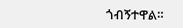ጎብኝተዋል።